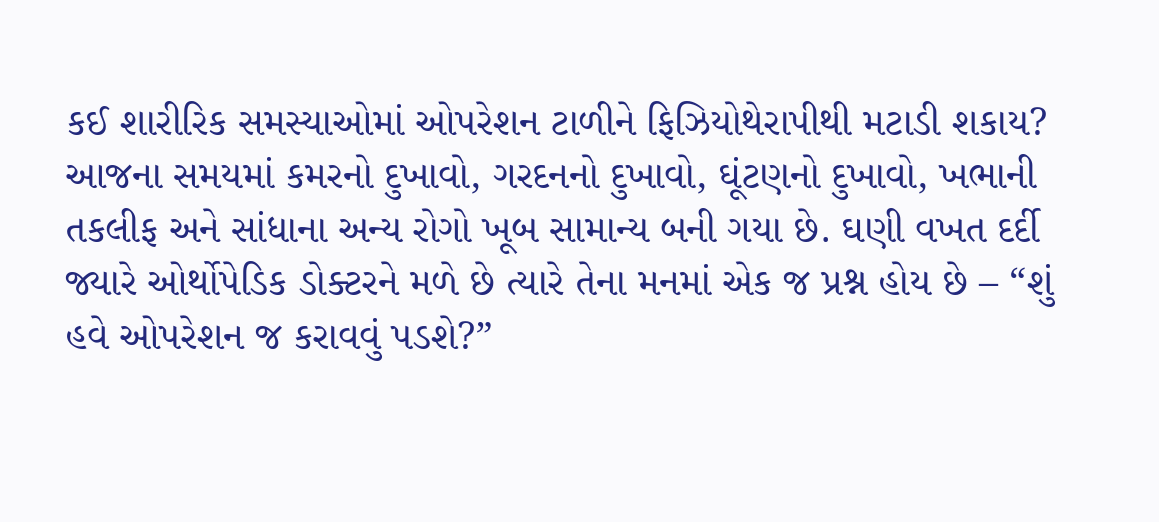કઈ શારીરિક સમસ્યાઓમાં ઓપરેશન ટાળીને ફિઝિયોથેરાપીથી મટાડી શકાય?
આજના સમયમાં કમરનો દુખાવો, ગરદનનો દુખાવો, ઘૂંટણનો દુખાવો, ખભાની તકલીફ અને સાંધાના અન્ય રોગો ખૂબ સામાન્ય બની ગયા છે. ઘણી વખત દર્દી જ્યારે ઓર્થોપેડિક ડોક્ટરને મળે છે ત્યારે તેના મનમાં એક જ પ્રશ્ન હોય છે – “શું હવે ઓપરેશન જ કરાવવું પડશે?”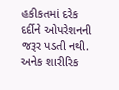હકીકતમાં દરેક દર્દીને ઓપરેશનની જરૂર પડતી નથી. અનેક શારીરિક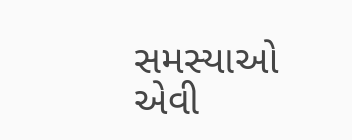સમસ્યાઓ એવી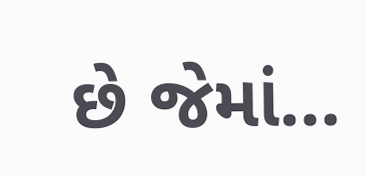છે જેમાં…